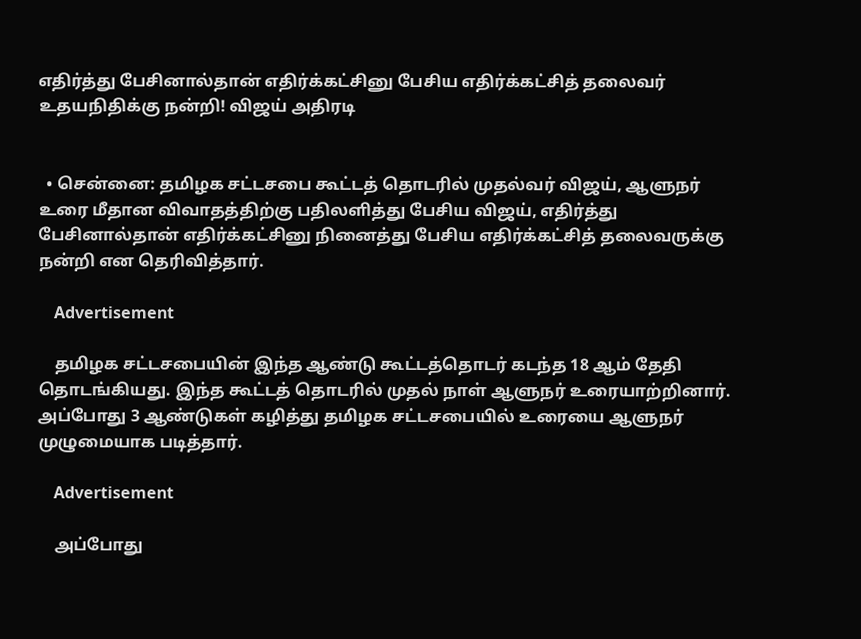எதிர்த்து பேசினால்தான் எதிர்க்கட்சினு பேசிய எதிர்க்கட்சித் தலைவர் உதயநிதிக்கு நன்றி! விஜய் அதிரடி


  • சென்னை: தமிழக சட்டசபை கூட்டத் தொடரில் முதல்வர் விஜய், ஆளுநர் உரை மீதான விவாதத்திற்கு பதிலளித்து பேசிய விஜய், எதிர்த்து பேசினால்தான் எதிர்க்கட்சினு நினைத்து பேசிய எதிர்க்கட்சித் தலைவருக்கு நன்றி என தெரிவித்தார்.

    Advertisement

    தமிழக சட்டசபையின் இந்த ஆண்டு கூட்டத்தொடர் கடந்த 18 ஆம் தேதி தொடங்கியது. இந்த கூட்டத் தொடரில் முதல் நாள் ஆளுநர் உரையாற்றினார். அப்போது 3 ஆண்டுகள் கழித்து தமிழக சட்டசபையில் உரையை ஆளுநர் முழுமையாக படித்தார்.

    Advertisement

    அப்போது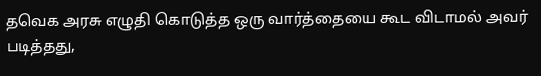தவெக அரசு எழுதி கொடுத்த ஒரு வார்த்தையை கூட விடாமல் அவர் படித்தது,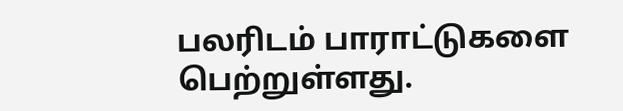பலரிடம் பாராட்டுகளை பெற்றுள்ளது.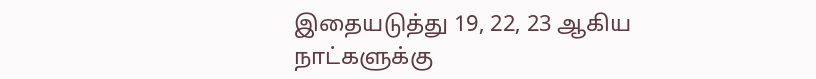இதையடுத்து 19, 22, 23 ஆகிய நாட்களுக்கு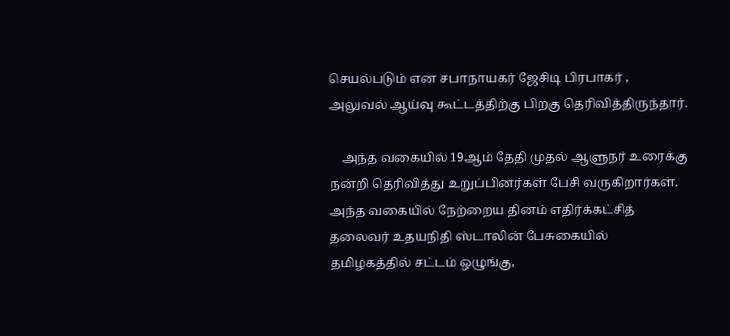செயல்படும் என சபாநாயகர் ஜேசிடி பிரபாகர் , அலுவல் ஆய்வு கூட்டத்திற்கு பிறகு தெரிவித்திருந்தார்.

    அந்த வகையில் 19ஆம் தேதி முதல் ஆளுநர் உரைக்கு நன்றி தெரிவித்து உறுப்பினர்கள் பேசி வருகிறார்கள். அந்த வகையில் நேற்றைய தினம் எதிர்க்கட்சித் தலைவர் உதயநிதி ஸ்டாலின் பேசுகையில் தமிழகத்தில் சட்டம் ஒழுங்கு,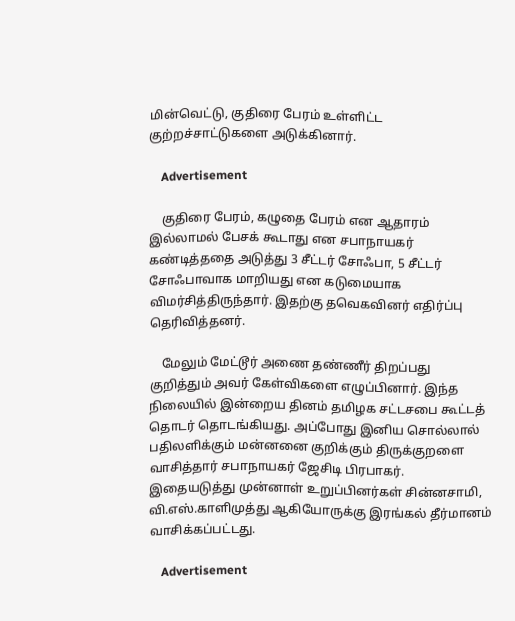மின்வெட்டு, குதிரை பேரம் உள்ளிட்ட குற்றச்சாட்டுகளை அடுக்கினார்.

    Advertisement

    குதிரை பேரம், கழுதை பேரம் என ஆதாரம் இல்லாமல் பேசக் கூடாது என சபாநாயகர் கண்டித்ததை அடுத்து 3 சீட்டர் சோஃபா, 5 சீட்டர் சோஃபாவாக மாறியது என கடுமையாக விமர்சித்திருந்தார். இதற்கு தவெகவினர் எதிர்ப்பு தெரிவித்தனர்.

    மேலும் மேட்டூர் அணை தண்ணீர் திறப்பது குறித்தும் அவர் கேள்விகளை எழுப்பினார். இந்த நிலையில் இன்றைய தினம் தமிழக சட்டசபை கூட்டத் தொடர் தொடங்கியது. அப்போது இனிய சொல்லால் பதிலளிக்கும் மன்னனை குறிக்கும் திருக்குறளை வாசித்தார் சபாநாயகர் ஜேசிடி பிரபாகர். இதையடுத்து முன்னாள் உறுப்பினர்கள் சின்னசாமி, வி.எஸ்.காளிமுத்து ஆகியோருக்கு இரங்கல் தீர்மானம் வாசிக்கப்பட்டது.

    Advertisement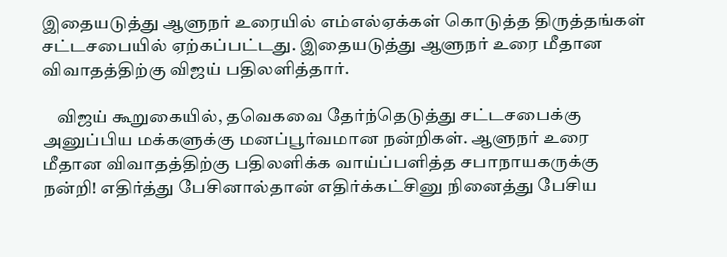இதையடுத்து ஆளுநர் உரையில் எம்எல்ஏக்கள் கொடுத்த திருத்தங்கள் சட்டசபையில் ஏற்கப்பட்டது. இதையடுத்து ஆளுநர் உரை மீதான விவாதத்திற்கு விஜய் பதிலளித்தார்.

    விஜய் கூறுகையில், தவெகவை தேர்ந்தெடுத்து சட்டசபைக்கு அனுப்பிய மக்களுக்கு மனப்பூர்வமான நன்றிகள். ஆளுநர் உரை மீதான விவாதத்திற்கு பதிலளிக்க வாய்ப்பளித்த சபாநாயகருக்கு நன்றி! எதிர்த்து பேசினால்தான் எதிர்க்கட்சினு நினைத்து பேசிய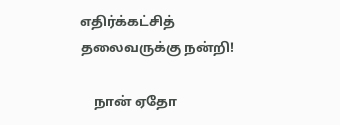எதிர்க்கட்சித் தலைவருக்கு நன்றி!

    நான் ஏதோ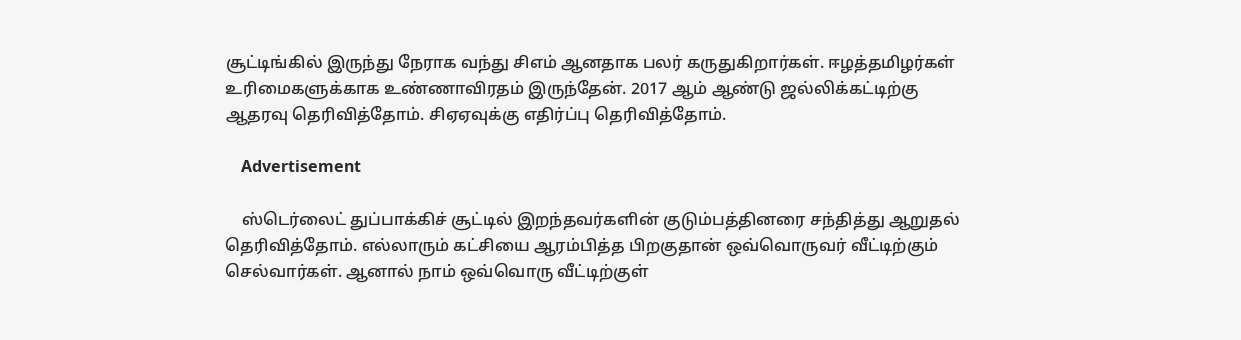சூட்டிங்கில் இருந்து நேராக வந்து சிஎம் ஆனதாக பலர் கருதுகிறார்கள். ஈழத்தமிழர்கள் உரிமைகளுக்காக உண்ணாவிரதம் இருந்தேன். 2017 ஆம் ஆண்டு ஜல்லிக்கட்டிற்கு ஆதரவு தெரிவித்தோம். சிஏஏவுக்கு எதிர்ப்பு தெரிவித்தோம்.

    Advertisement

    ஸ்டெர்லைட் துப்பாக்கிச் சூட்டில் இறந்தவர்களின் குடும்பத்தினரை சந்தித்து ஆறுதல் தெரிவித்தோம். எல்லாரும் கட்சியை ஆரம்பித்த பிறகுதான் ஒவ்வொருவர் வீட்டிற்கும் செல்வார்கள். ஆனால் நாம் ஒவ்வொரு வீட்டிற்குள்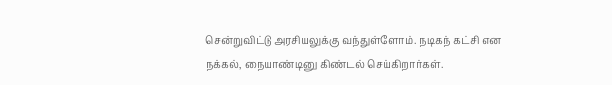சென்றுவிட்டு அரசியலுக்கு வந்துள்ளோம். நடிகந் கட்சி என நக்கல், நையாண்டினு கிண்டல் செய்கிறார்கள்.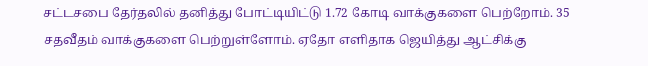சட்டசபை தேர்தலில் தனித்து போட்டியிட்டு 1.72 கோடி வாக்குகளை பெற்றோம். 35 சதவீதம் வாக்குகளை பெற்றுள்ளோம். ஏதோ எளிதாக ஜெயித்து ஆட்சிக்கு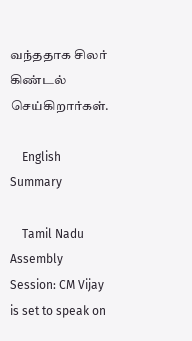வந்ததாக சிலர் கிண்டல் செய்கிறார்கள்.

    English Summary

    Tamil Nadu Assembly Session: CM Vijay is set to speak on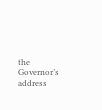the Governor’s address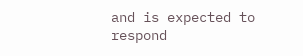and is expected to respond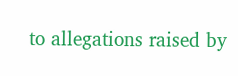to allegations raised by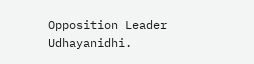Opposition Leader Udhayanidhi.